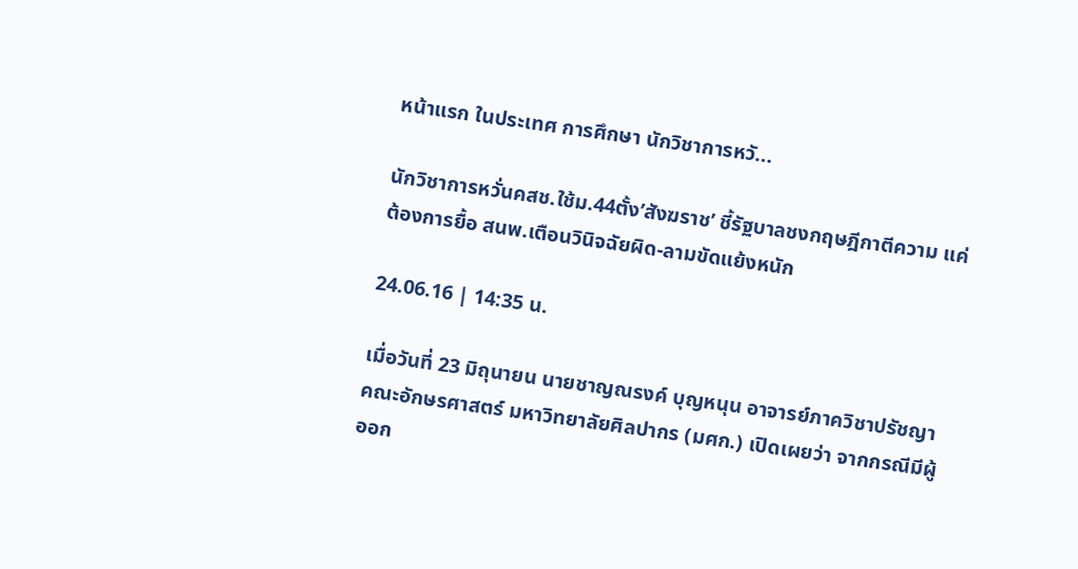หน้าแรก ในประเทศ การศึกษา นักวิชาการหวั...

นักวิชาการหวั่นคสช.ใช้ม.44ตั้ง’สังฆราช’ ชี้รัฐบาลชงกฤษฎีกาตีความ แค่ต้องการยื้อ สนพ.เตือนวินิจฉัยผิด-ลามขัดแย้งหนัก

24.06.16 | 14:35 น.

เมื่อวันที่ 23 มิถุนายน นายชาญณรงค์ บุญหนุน อาจารย์ภาควิชาปรัชญา คณะอักษรศาสตร์ มหาวิทยาลัยศิลปากร (มศก.) เปิดเผยว่า จากกรณีมีผู้ออก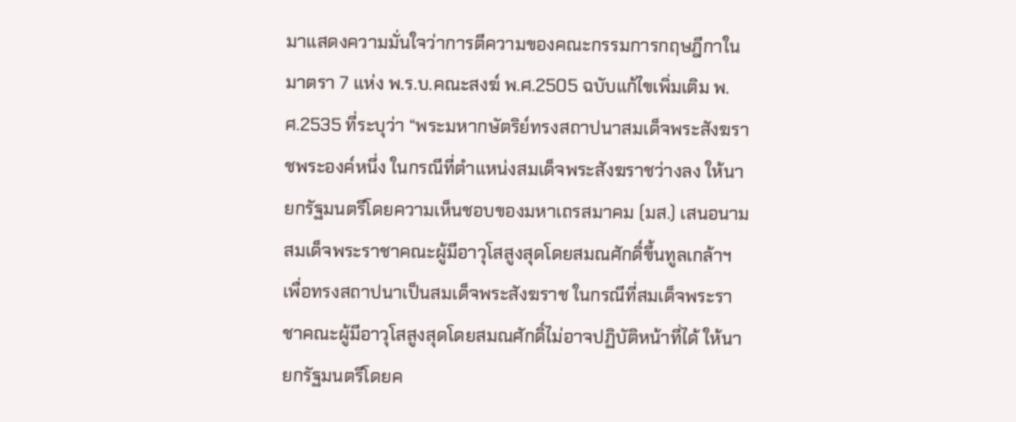มาแสดงความมั่นใจว่าการตีความของคณะกรรมการกฤษฎีกาในมาตรา 7 แห่ง พ.ร.บ.คณะสงฆ์ พ.ศ.2505 ฉบับแก้ไขเพิ่มเติม พ.ศ.2535 ที่ระบุว่า “พระมหากษัตริย์ทรงสถาปนาสมเด็จพระสังฆราชพระองค์หนึ่ง ในกรณีที่ตำแหน่งสมเด็จพระสังฆราชว่างลง ให้นายกรัฐมนตรีโดยความเห็นชอบของมหาเถรสมาคม (มส.) เสนอนามสมเด็จพระราชาคณะผู้มีอาวุโสสูงสุดโดยสมณศักดิ์ขึ้นทูลเกล้าฯ เพื่อทรงสถาปนาเป็นสมเด็จพระสังฆราช ในกรณีที่สมเด็จพระราชาคณะผู้มีอาวุโสสูงสุดโดยสมณศักดิ์ไม่อาจปฏิบัติหน้าที่ได้ ให้นายกรัฐมนตรีโดยค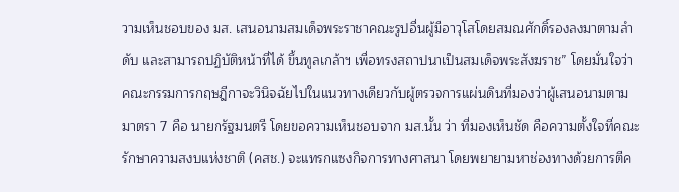วามเห็นชอบของ มส. เสนอนามสมเด็จพระราชาคณะรูปอื่นผู้มีอาวุโสโดยสมณศักดิ์รองลงมาตามลำดับ และสามารถปฏิบัติหน้าที่ได้ ขึ้นทูลเกล้าฯ เพื่อทรงสถาปนาเป็นสมเด็จพระสังฆราช” โดยมั่นใจว่าคณะกรรมการกฤษฎีกาจะวินิจฉัยไปในแนวทางเดียวกับผู้ตรวจการแผ่นดินที่มองว่าผู้เสนอนามตามมาตรา 7 คือ นายกรัฐมนตรี โดยขอความเห็นชอบจาก มส.นั้น ว่า ที่มองเห็นชัด คือความตั้งใจที่คณะรักษาความสงบแห่งชาติ (คสช.) จะแทรกแซงกิจการทางศาสนา โดยพยายามหาช่องทางด้วยการตีค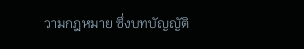วามกฎหมาย ซึ่งบทบัญญัติ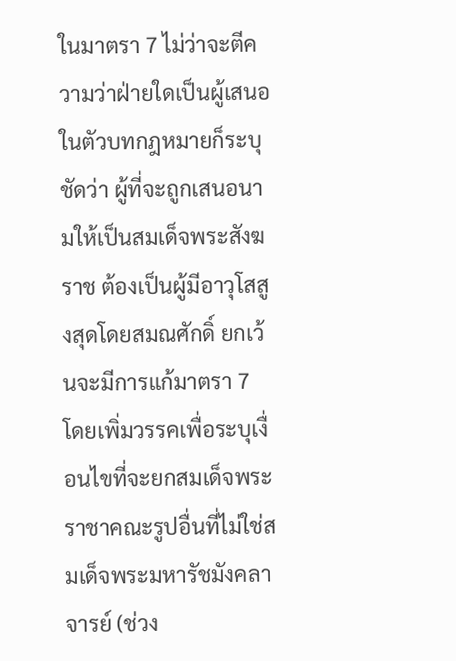ในมาตรา 7 ไม่ว่าจะตีความว่าฝ่ายใดเป็นผู้เสนอ ในตัวบทกฎหมายก็ระบุชัดว่า ผู้ที่จะถูกเสนอนามให้เป็นสมเด็จพระสังฆราช ต้องเป็นผู้มีอาวุโสสูงสุดโดยสมณศักดิ์ ยกเว้นจะมีการแก้มาตรา 7 โดยเพิ่มวรรคเพื่อระบุเงื่อนไขที่จะยกสมเด็จพระราชาคณะรูปอื่นที่ไม่ใช่สมเด็จพระมหารัชมังคลาจารย์ (ช่วง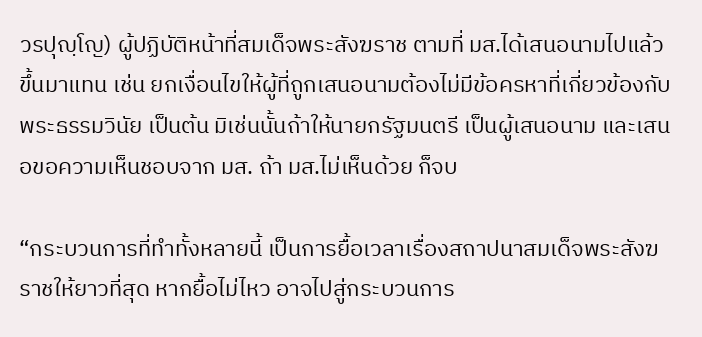วรปุญฺโญ) ผู้ปฏิบัติหน้าที่สมเด็จพระสังฆราช ตามที่ มส.ได้เสนอนามไปแล้ว ขึ้นมาแทน เช่น ยกเงื่อนไขให้ผู้ที่ถูกเสนอนามต้องไม่มีข้อครหาที่เกี่ยวข้องกับพระธรรมวินัย เป็นต้น มิเช่นนั้นถ้าให้นายกรัฐมนตรี เป็นผู้เสนอนาม และเสนอขอความเห็นชอบจาก มส. ถ้า มส.ไม่เห็นด้วย ก็จบ

“กระบวนการที่ทำทั้งหลายนี้ เป็นการยื้อเวลาเรื่องสถาปนาสมเด็จพระสังฆราชให้ยาวที่สุด หากยื้อไม่ไหว อาจไปสู่กระบวนการ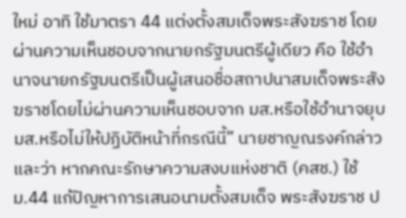ใหม่ อาทิ ใช้มาตรา 44 แต่งตั้งสมเด็จพระสังฆราช โดยผ่านความเห็นชอบจากนายกรัฐมนตรีผู้เดียว คือ ใช้อำนาจนายกรัฐมนตรีเป็นผู้เสนอชื่อสถาปนาสมเด็จพระสังฆราชโดยไม่ผ่านความเห็นชอบจาก มส.หรือใช้อำนาจยุบ มส.หรือไม่ให้ปฏิบัติหน้าที่กรณีนี้” นายชาญณรงค์กล่าว และว่า หากคณะรักษาความสงบแห่งชาติ (คสช.) ใช้ ม.44 แก้ปัญหาการเสนอนามตั้งสมเด็จ พระสังฆราช ป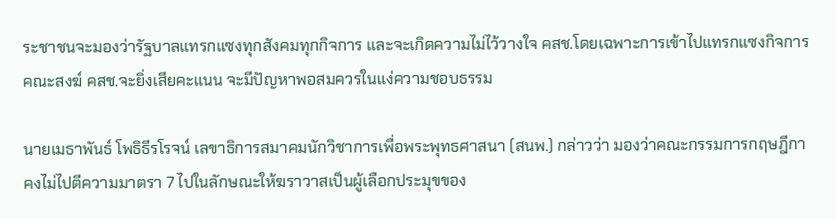ระชาชนจะมองว่ารัฐบาลแทรกแซงทุกสังคมทุกกิจการ และจะเกิดความไม่ไว้วางใจ คสช.โดยเฉพาะการเข้าไปแทรกแซงกิจการคณะสงฆ์ คสช.จะยิ่งเสียคะแนน จะมีปัญหาพอสมควรในแง่ความชอบธรรม

นายเมธาพันธ์ โพธิธีรโรจน์ เลขาธิการสมาคมนักวิชาการเพื่อพระพุทธศาสนา (สนพ.) กล่าวว่า มองว่าคณะกรรมการกฤษฎีกาคงไม่ไปตีความมาตรา 7 ไปในลักษณะให้ฆราวาสเป็นผู้เลือกประมุขของ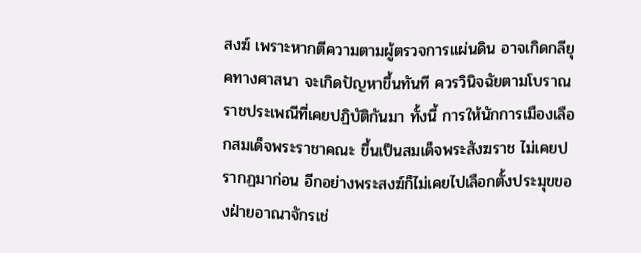สงฆ์ เพราะหากตีความตามผู้ตรวจการแผ่นดิน อาจเกิดกลียุคทางศาสนา จะเกิดปัญหาขึ้นทันที ควรวินิจฉัยตามโบราณราชประเพณีที่เคยปฏิบัติกันมา ทั้งนี้ การให้นักการเมืองเลือกสมเด็จพระราชาคณะ ขึ้นเป็นสมเด็จพระสังฆราช ไม่เคยปรากฏมาก่อน อีกอย่างพระสงฆ์ก็ไม่เคยไปเลือกตั้งประมุขของฝ่ายอาณาจักรเช่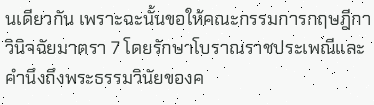นเดียวกัน เพราะฉะนั้นขอให้คณะกรรมการกฤษฎีกาวินิจฉัยมาตรา 7 โดยรักษาโบราณราชประเพณีและคำนึงถึงพระธรรมวินัยของค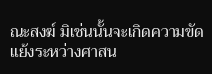ณะสงฆ์ มิเช่นนั้นจะเกิดความขัดแย้งระหว่างศาสน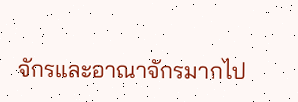จักรและอาณาจักรมากไป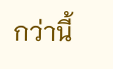กว่านี้